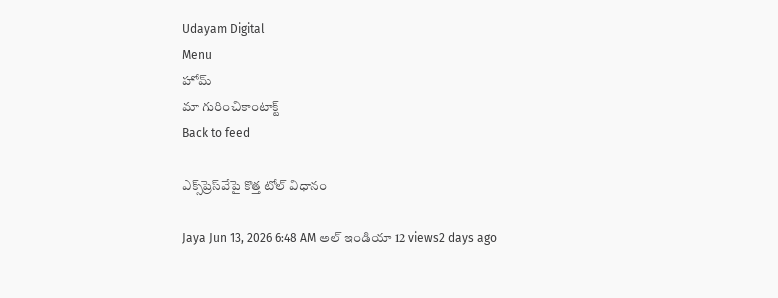Udayam Digital
Menu
హోమ్
మా గురించికాంటాక్ట్
Back to feed

ఎక్స్‌ప్రెస్‌వేపై కొత్త టోల్ విధానం

Jaya Jun 13, 2026 6:48 AM అల్ ఇండియా 12 views2 days ago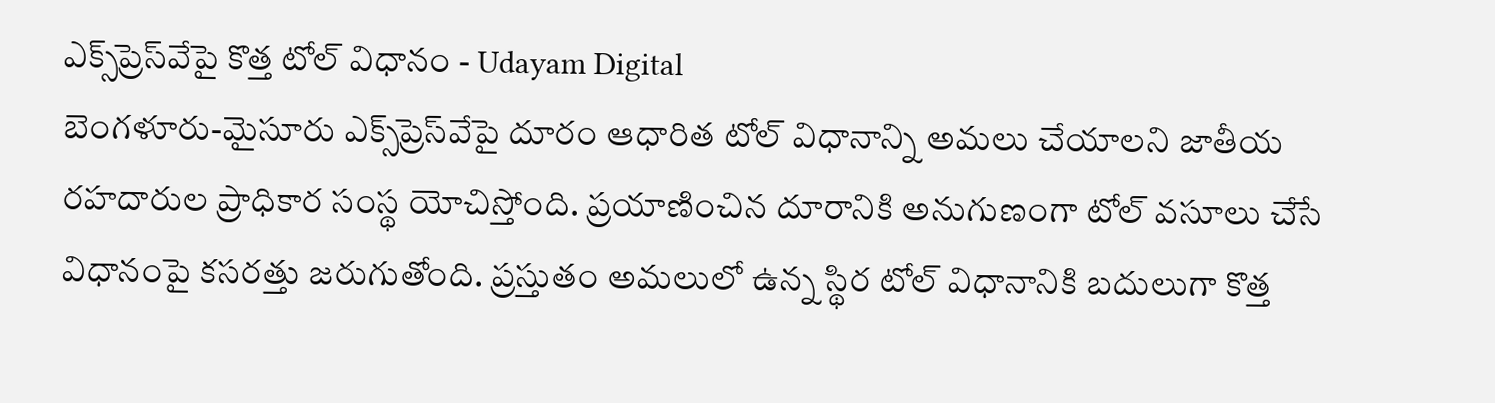ఎక్స్‌ప్రెస్‌వేపై కొత్త టోల్ విధానం - Udayam Digital
బెంగళూరు-మైసూరు ఎక్స్‌ప్రెస్‌వేపై దూరం ఆధారిత టోల్ విధానాన్ని అమలు చేయాలని జాతీయ రహదారుల ప్రాధికార సంస్థ యోచిస్తోంది. ప్రయాణించిన దూరానికి అనుగుణంగా టోల్ వసూలు చేసే విధానంపై కసరత్తు జరుగుతోంది. ప్రస్తుతం అమలులో ఉన్న స్థిర టోల్ విధానానికి బదులుగా కొత్త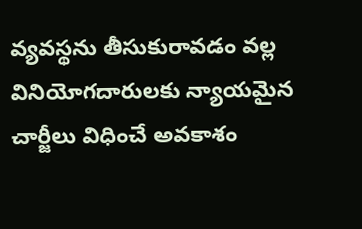వ్యవస్థను తీసుకురావడం వల్ల వినియోగదారులకు న్యాయమైన చార్జీలు విధించే అవకాశం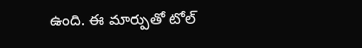ఉంది. ఈ మార్పుతో టోల్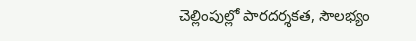చెల్లింపుల్లో పారదర్శకత, సౌలభ్యం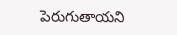పెరుగుతాయని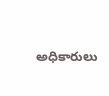అధికారులు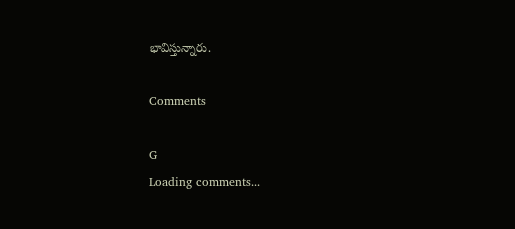భావిస్తున్నారు.

Comments

G
Loading comments...